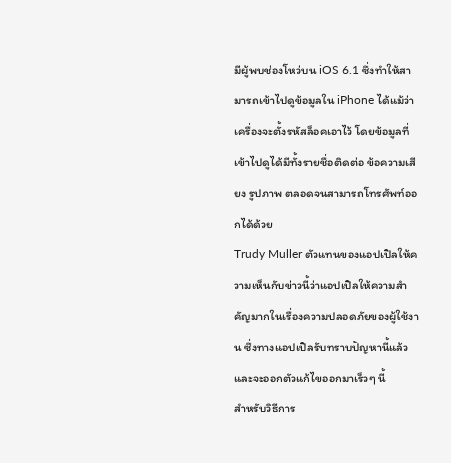มีผู้พบช่องโหว่บน iOS 6.1 ซึ่งทำให้สามารถเข้าไปดูข้อมูลใน iPhone ได้แม้ว่าเครื่องจะตั้งรหัสล็อคเอาไว้ โดยข้อมูลที่เข้าไปดูได้มีทั้งรายชื่อติดต่อ ข้อความเสียง รูปภาพ ตลอดจนสามารถโทรศัพท์ออกได้ด้วย
Trudy Muller ตัวแทนของแอปเปิลให้ความเห็นกับข่าวนี้ว่าแอปเปิลให้ความสำคัญมากในเรื่องความปลอดภัยของผู้ใช้งาน ซึ่งทางแอปเปิลรับทราบปัญหานี้แล้วและจะออกตัวแก้ไขออกมาเร็วๆ นี้
สำหรับวิธีการ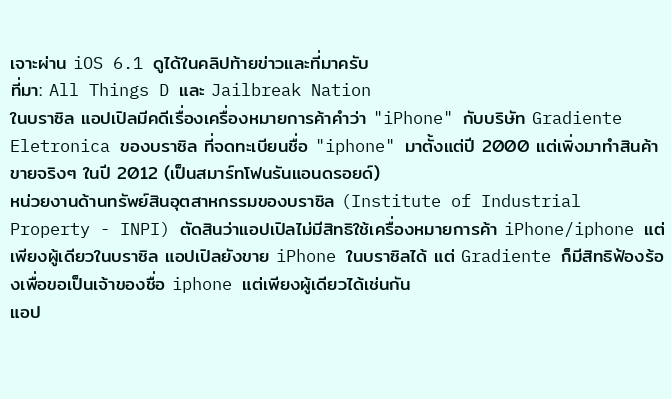เจาะผ่าน iOS 6.1 ดูได้ในคลิปท้ายข่าวและที่มาครับ
ที่มา: All Things D และ Jailbreak Nation
ในบราซิล แอปเปิลมีคดีเรื่องเครื่องหมายการค้าคำว่า "iPhone" กับบริษัท Gradiente Eletronica ของบราซิล ที่จดทะเบียนชื่อ "iphone" มาตั้งแต่ปี 2000 แต่เพิ่งมาทำสินค้าขายจริงๆ ในปี 2012 (เป็นสมาร์ทโฟนรันแอนดรอยด์)
หน่วยงานด้านทรัพย์สินอุตสาหกรรมของบราซิล (Institute of Industrial Property - INPI) ตัดสินว่าแอปเปิลไม่มีสิทธิใช้เครื่องหมายการค้า iPhone/iphone แต่เพียงผู้เดียวในบราซิล แอปเปิลยังขาย iPhone ในบราซิลได้ แต่ Gradiente ก็มีสิทธิฟ้องร้องเพื่อขอเป็นเจ้าของชื่อ iphone แต่เพียงผู้เดียวได้เช่นกัน
แอป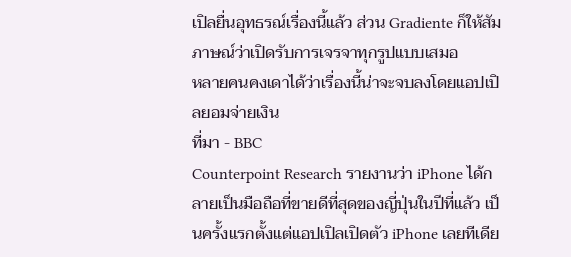เปิลยื่นอุทธรณ์เรื่องนี้แล้ว ส่วน Gradiente ก็ให้สัมภาษณ์ว่าเปิดรับการเจรจาทุกรูปแบบเสมอ
หลายคนคงเดาได้ว่าเรื่องนี้น่าจะจบลงโดยแอปเปิลยอมจ่ายเงิน
ที่มา - BBC
Counterpoint Research รายงานว่า iPhone ได้กลายเป็นมือถือที่ขายดีที่สุดของญี่ปุ่นในปีที่แล้ว เป็นครั้งแรกตั้งแต่แอปเปิลเปิดตัว iPhone เลยทีเดีย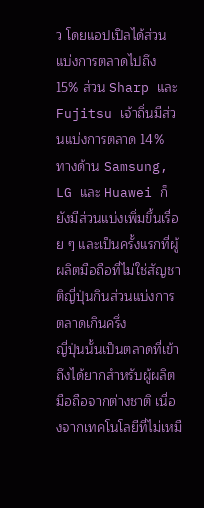ว โดยแอปเปิลได้ส่วนแบ่งการตลาดไปถึง 15% ส่วน Sharp และ Fujitsu เจ้าถิ่นมีส่วนแบ่งการตลาด 14% ทางด้าน Samsung, LG และ Huawei ก็ยังมีส่วนแบ่งเพิ่มขึ้นเรื่อย ๆ และเป็นครั้งแรกที่ผู้ผลิตมือถือที่ไม่ใช่สัญชาติญี่ปุ่นกินส่วนแบ่งการตลาดเกินครึ่ง
ญี่ปุ่นนั้นเป็นตลาดที่เข้าถึงได้ยากสำหรับผู้ผลิตมือถือจากต่างชาติ เนื่องจากเทคโนโลยีที่ไม่เหมื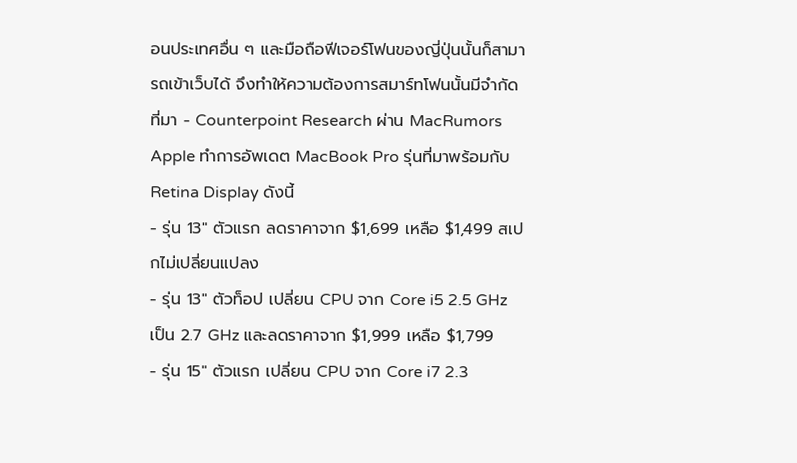อนประเทศอื่น ๆ และมือถือฟีเจอร์โฟนของญี่ปุ่นนั้นก็สามารถเข้าเว็บได้ จึงทำให้ความต้องการสมาร์ทโฟนนั้นมีจำกัด
ที่มา - Counterpoint Research ผ่าน MacRumors
Apple ทำการอัพเดต MacBook Pro รุ่นที่มาพร้อมกับ Retina Display ดังนี้
- รุ่น 13" ตัวแรก ลดราคาจาก $1,699 เหลือ $1,499 สเปกไม่เปลี่ยนแปลง
- รุ่น 13" ตัวท็อป เปลี่ยน CPU จาก Core i5 2.5 GHz เป็น 2.7 GHz และลดราคาจาก $1,999 เหลือ $1,799
- รุ่น 15" ตัวแรก เปลี่ยน CPU จาก Core i7 2.3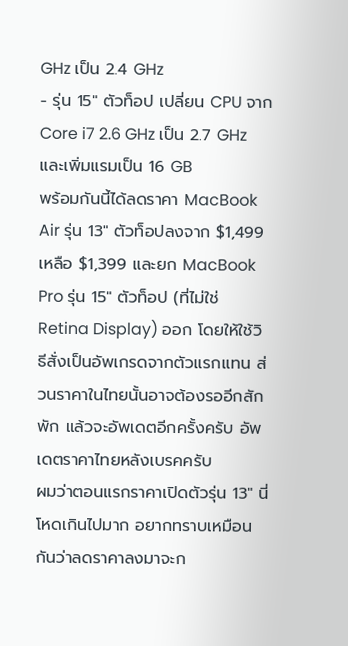GHz เป็น 2.4 GHz
- รุ่น 15" ตัวท็อป เปลี่ยน CPU จาก Core i7 2.6 GHz เป็น 2.7 GHz และเพิ่มแรมเป็น 16 GB
พร้อมกันนี้ได้ลดราคา MacBook Air รุ่น 13" ตัวท็อปลงจาก $1,499 เหลือ $1,399 และยก MacBook Pro รุ่น 15" ตัวท็อป (ที่ไม่ใช่ Retina Display) ออก โดยให้ใช้วิธีสั่งเป็นอัพเกรดจากตัวแรกแทน ส่วนราคาในไทยนั้นอาจต้องรออีกสักพัก แล้วจะอัพเดตอีกครั้งครับ อัพเดตราคาไทยหลังเบรคครับ
ผมว่าตอนแรกราคาเปิดตัวรุ่น 13" นี่โหดเกินไปมาก อยากทราบเหมือนกันว่าลดราคาลงมาจะก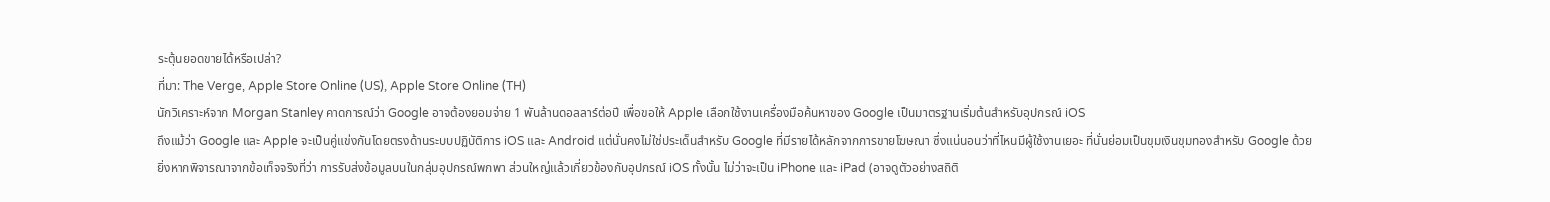ระตุ้นยอดขายได้หรือเปล่า?
ที่มา: The Verge, Apple Store Online (US), Apple Store Online (TH)
นักวิเคราะห์จาก Morgan Stanley คาดการณ์ว่า Google อาจต้องยอมจ่าย 1 พันล้านดอลลาร์ต่อปี เพื่อขอให้ Apple เลือกใช้งานเครื่องมือค้นหาของ Google เป็นมาตรฐานเริ่มต้นสำหรับอุปกรณ์ iOS
ถึงแม้ว่า Google และ Apple จะเป็นคู่แข่งกันโดยตรงด้านระบบปฏิบัติการ iOS และ Android แต่นั่นคงไม่ใช่ประเด็นสำหรับ Google ที่มีรายได้หลักจากการขายโฆษณา ซึ่งแน่นอนว่าที่ไหนมีผู้ใช้งานเยอะ ที่นั่นย่อมเป็นขุมเงินขุมทองสำหรับ Google ด้วย
ยิ่งหากพิจารณาจากข้อเท็จจริงที่ว่า การรับส่งข้อมูลบนในกลุ่มอุปกรณ์พกพา ส่วนใหญ่แล้วเกี่ยวข้องกับอุปกรณ์ iOS ทั้งนั้น ไม่ว่าจะเป็น iPhone และ iPad (อาจดูตัวอย่างสถิติ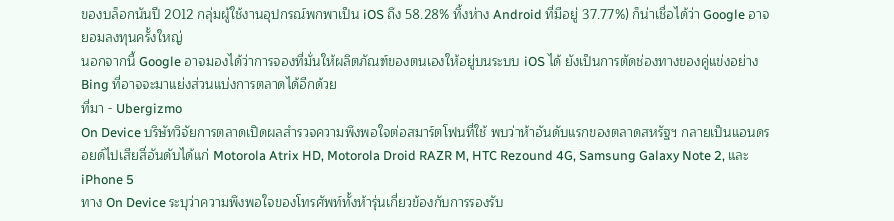ของบล็อกนันปี 2012 กลุ่มผู้ใช้งานอุปกรณ์พกพาเป็น iOS ถึง 58.28% ทิ้งห่าง Android ที่มีอยู่ 37.77%) ก็น่าเชื่อได้ว่า Google อาจยอมลงทุนครั้งใหญ่
นอกจากนี้ Google อาจมองได้ว่าการจองที่มั่นให้ผลิตภัณฑ์ของตนเองให้อยู่บนระบบ iOS ได้ ยังเป็นการตัดช่องทางของคู่แข่งอย่าง Bing ที่อาจจะมาแย่งส่วนแบ่งการตลาดได้อีกด้วย
ที่มา - Ubergizmo
On Device บริษัทวิจัยการตลาดเปิดผลสำรวจความพึงพอใจต่อสมาร์ตโฟนที่ใช้ พบว่าห้าอันดับแรกของตลาดสหรัฐฯ กลายเป็นแอนดรอยด์ไปเสียสี่อันดับได้แก่ Motorola Atrix HD, Motorola Droid RAZR M, HTC Rezound 4G, Samsung Galaxy Note 2, และ iPhone 5
ทาง On Device ระบุว่าความพึงพอใจของโทรศัพท์ทั้งห้ารุ่นเกี่ยวข้องกับการรองรับ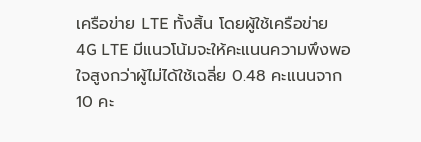เครือข่าย LTE ทั้งสิ้น โดยผู้ใช้เครือข่าย 4G LTE มีแนวโน้มจะให้คะแนนความพึงพอใจสูงกว่าผู้ไม่ได้ใช้เฉลี่ย 0.48 คะแนนจาก 10 คะ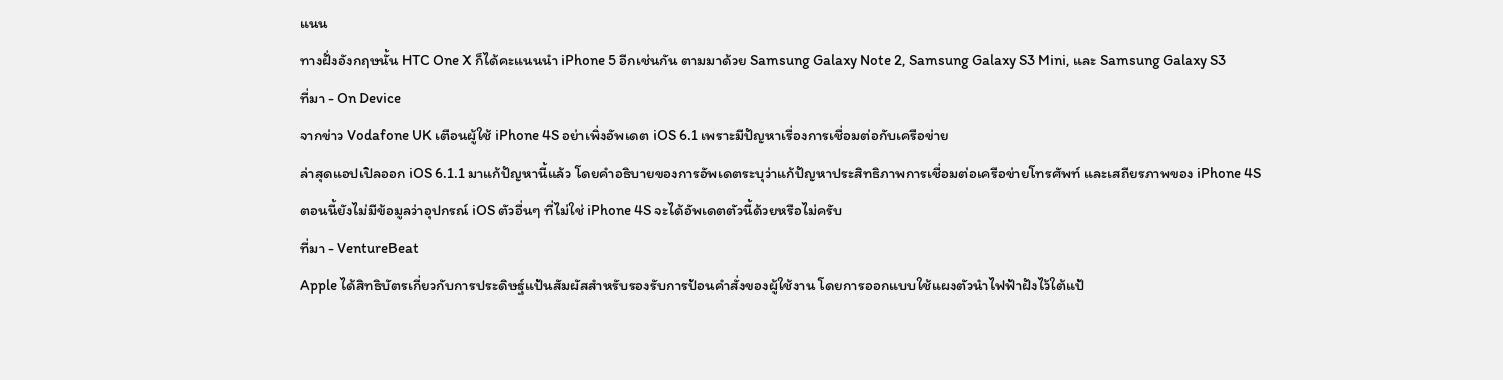แนน
ทางฝั่งอังกฤษนั้น HTC One X ก็ได้คะแนนนำ iPhone 5 อีกเช่นกัน ตามมาด้วย Samsung Galaxy Note 2, Samsung Galaxy S3 Mini, และ Samsung Galaxy S3
ที่มา - On Device
จากข่าว Vodafone UK เตือนผู้ใช้ iPhone 4S อย่าเพิ่งอัพเดต iOS 6.1 เพราะมีปัญหาเรื่องการเชื่อมต่อกับเครือข่าย
ล่าสุดแอปเปิลออก iOS 6.1.1 มาแก้ปัญหานี้แล้ว โดยคำอธิบายของการอัพเดตระบุว่าแก้ปัญหาประสิทธิภาพการเชื่อมต่อเครือข่ายโทรศัพท์ และเสถียรภาพของ iPhone 4S
ตอนนี้ยังไม่มีข้อมูลว่าอุปกรณ์ iOS ตัวอื่นๆ ที่ไม่ใช่ iPhone 4S จะได้อัพเดตตัวนี้ด้วยหรือไม่ครับ
ที่มา - VentureBeat
Apple ได้สิทธิบัตรเกี่ยวกับการประดิษฐ์แป้นสัมผัสสำหรับรองรับการป้อนคำสั่งของผู้ใช้งาน โดยการออกแบบใช้แผงตัวนำไฟฟ้าฝังไว้ใต้แป้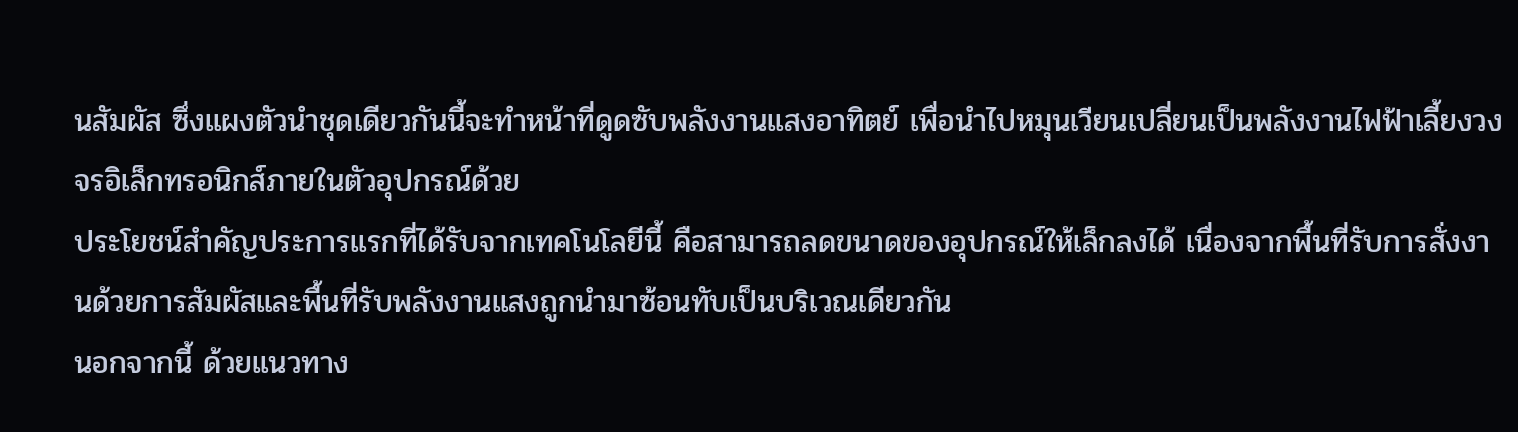นสัมผัส ซึ่งแผงตัวนำชุดเดียวกันนี้จะทำหน้าที่ดูดซับพลังงานแสงอาทิตย์ เพื่อนำไปหมุนเวียนเปลี่ยนเป็นพลังงานไฟฟ้าเลี้ยงวงจรอิเล็กทรอนิกส์ภายในตัวอุปกรณ์ด้วย
ประโยชน์สำคัญประการแรกที่ได้รับจากเทคโนโลยีนี้ คือสามารถลดขนาดของอุปกรณ์ให้เล็กลงได้ เนื่องจากพื้นที่รับการสั่งงานด้วยการสัมผัสและพื้นที่รับพลังงานแสงถูกนำมาซ้อนทับเป็นบริเวณเดียวกัน
นอกจากนี้ ด้วยแนวทาง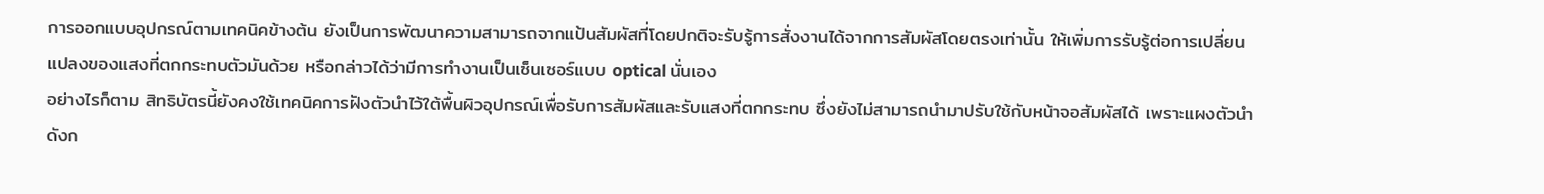การออกแบบอุปกรณ์ตามเทคนิคข้างต้น ยังเป็นการพัฒนาความสามารถจากแป้นสัมผัสที่โดยปกติจะรับรู้การสั่งงานได้จากการสัมผัสโดยตรงเท่านั้น ให้เพิ่มการรับรู้ต่อการเปลี่ยนแปลงของแสงที่ตกกระทบตัวมันด้วย หรือกล่าวได้ว่ามีการทำงานเป็นเซ็นเซอร์แบบ optical นั่นเอง
อย่างไรก็ตาม สิทธิบัตรนี้ยังคงใช้เทคนิคการฝังตัวนำไว้ใต้พื้นผิวอุปกรณ์เพื่อรับการสัมผัสและรับแสงที่ตกกระทบ ซึ่งยังไม่สามารถนำมาปรับใช้กับหน้าจอสัมผัสได้ เพราะแผงตัวนำดังก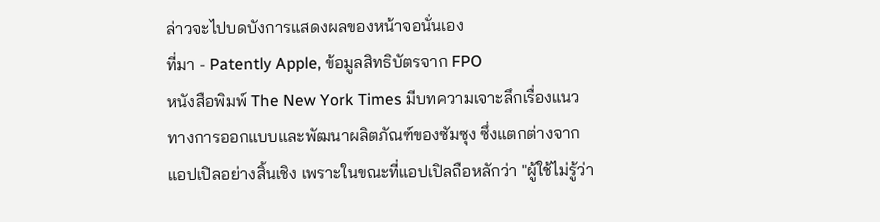ล่าวจะไปบดบังการแสดงผลของหน้าจอนั่นเอง
ที่มา - Patently Apple, ข้อมูลสิทธิบัตรจาก FPO
หนังสือพิมพ์ The New York Times มีบทความเจาะลึกเรื่องแนวทางการออกแบบและพัฒนาผลิตภัณฑ์ของซัมซุง ซึ่งแตกต่างจากแอปเปิลอย่างสิ้นเชิง เพราะในขณะที่แอปเปิลถือหลักว่า "ผู้ใช้ไม่รู้ว่า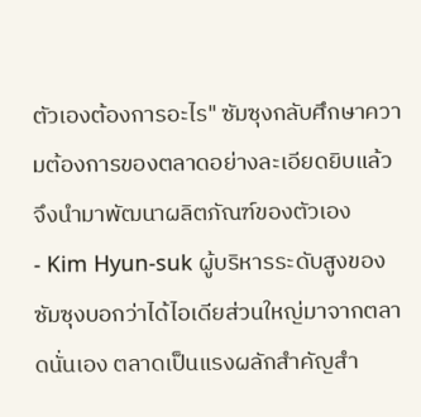ตัวเองต้องการอะไร" ซัมซุงกลับศึกษาความต้องการของตลาดอย่างละเอียดยิบแล้วจึงนำมาพัฒนาผลิตภัณฑ์ของตัวเอง
- Kim Hyun-suk ผู้บริหารระดับสูงของซัมซุงบอกว่าได้ไอเดียส่วนใหญ่มาจากตลาดนั่นเอง ตลาดเป็นแรงผลักสำคัญสำ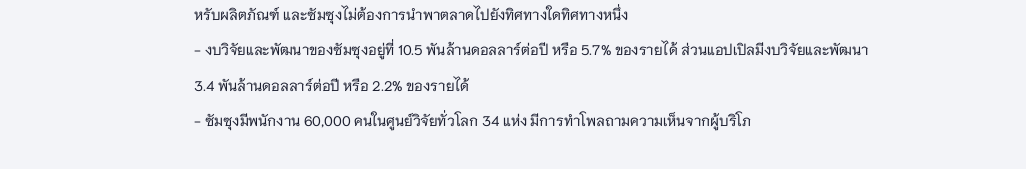หรับผลิตภัณฑ์ และซัมซุงไม่ต้องการนำพาตลาดไปยังทิศทางใดทิศทางหนึ่ง
- งบวิจัยและพัฒนาของซัมซุงอยู่ที่ 10.5 พันล้านดอลลาร์ต่อปี หรือ 5.7% ของรายได้ ส่วนแอปเปิลมีงบวิจัยและพัฒนา 3.4 พันล้านดอลลาร์ต่อปี หรือ 2.2% ของรายได้
- ซัมซุงมีพนักงาน 60,000 คนในศูนย์วิจัยทั่วโลก 34 แห่ง มีการทำโพลถามความเห็นจากผู้บริโภ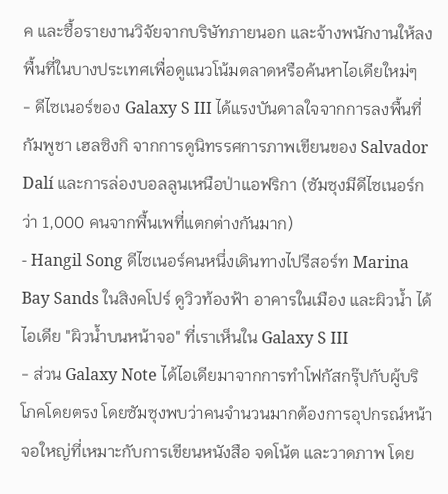ค และซื้อรายงานวิจัยจากบริษัทภายนอก และจ้างพนักงานให้ลงพื้นที่ในบางประเทศเพื่อดูแนวโน้มตลาดหรือค้นหาไอเดียใหม่ๆ
- ดีไซเนอร์ของ Galaxy S III ได้แรงบันดาลใจจากการลงพื้นที่กัมพูชา เฮลซิงกิ จากการดูนิทรรศการภาพเขียนของ Salvador Dalí และการล่องบอลลูนเหนือป่าแอฟริกา (ซัมซุงมีดีไซเนอร์กว่า 1,000 คนจากพื้นเพที่แตกต่างกันมาก)
- Hangil Song ดีไซเนอร์คนหนึ่งเดินทางไปรีสอร์ท Marina Bay Sands ในสิงคโปร์ ดูวิวท้องฟ้า อาคารในเมือง และผิวน้ำ ได้ไอเดีย "ผิวน้ำบนหน้าจอ" ที่เราเห็นใน Galaxy S III
- ส่วน Galaxy Note ได้ไอเดียมาจากการทำโฟกัสกรุ๊ปกับผู้บริโภคโดยตรง โดยซัมซุงพบว่าคนจำนวนมากต้องการอุปกรณ์หน้าจอใหญ่ที่เหมาะกับการเขียนหนังสือ จดโน้ต และวาดภาพ โดย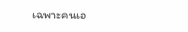เฉพาะคนเอ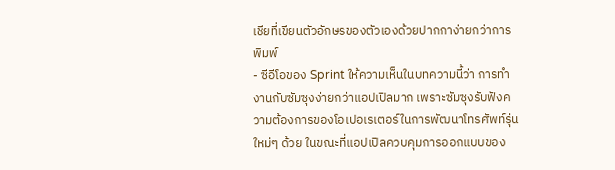เชียที่เขียนตัวอักษรของตัวเองด้วยปากกาง่ายกว่าการพิมพ์
- ซีอีโอของ Sprint ให้ความเห็นในบทความนี้ว่า การทำงานกับซัมซุงง่ายกว่าแอปเปิลมาก เพราะซัมซุงรับฟังความต้องการของโอเปอเรเตอร์ในการพัฒนาโทรศัพท์รุ่นใหม่ๆ ด้วย ในขณะที่แอปเปิลควบคุมการออกแบบของ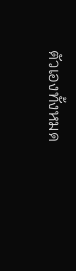ตัวเองทั้งหมด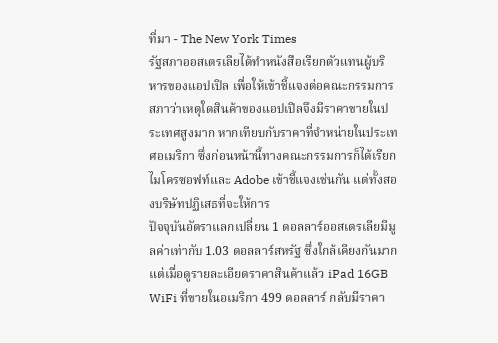ที่มา - The New York Times
รัฐสภาออสเตรเลียได้ทำหนังสือเรียกตัวแทนผู้บริหารของแอปเปิล เพื่อให้เข้าชี้แจงต่อคณะกรรมการสภาว่าเหตุใดสินค้าของแอปเปิลจึงมีราคาขายในประเทศสูงมาก หากเทียบกับราคาที่จำหน่ายในประเทศอเมริกา ซึ่งก่อนหน้านี้ทางคณะกรรมการก็ได้เรียกไมโครซอฟท์และ Adobe เข้าชี้แจงเช่นกัน แต่ทั้งสองบริษัทปฏิเสธที่จะให้การ
ปัจจุบันอัตราแลกเปลี่ยน 1 ดอลลาร์ออสเตรเลียมีมูลค่าเท่ากับ 1.03 ดอลลาร์สหรัฐ ซึ่งใกล้เคียงกันมาก แต่เมื่อดูรายละเอียดราคาสินค้าแล้ว iPad 16GB WiFi ที่ขายในอเมริกา 499 ดอลลาร์ กลับมีราคา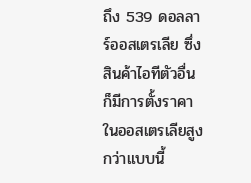ถึง 539 ดอลลาร์ออสเตรเลีย ซึ่งสินค้าไอทีตัวอื่นก็มีการตั้งราคาในออสเตรเลียสูงกว่าแบบนี้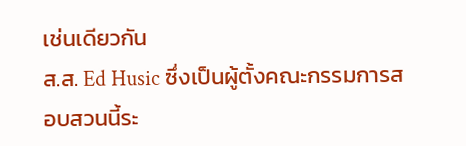เช่นเดียวกัน
ส.ส. Ed Husic ซึ่งเป็นผู้ตั้งคณะกรรมการสอบสวนนี้ระ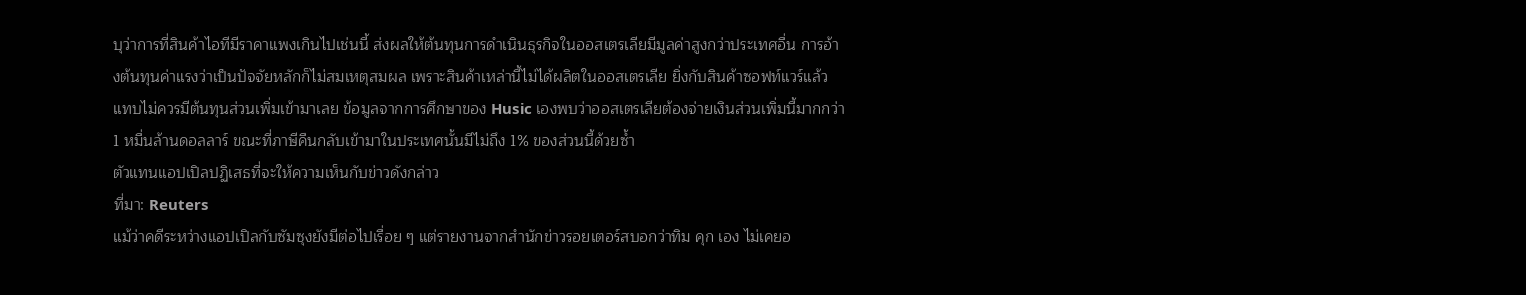บุว่าการที่สินค้าไอทีมีราคาแพงเกินไปเช่นนี้ ส่งผลให้ต้นทุนการดำเนินธุรกิจในออสเตรเลียมีมูลค่าสูงกว่าประเทศอื่น การอ้างต้นทุนค่าแรงว่าเป็นปัจจัยหลักก็ไม่สมเหตุสมผล เพราะสินค้าเหล่านี้ไม่ได้ผลิตในออสเตรเลีย ยิ่งกับสินค้าซอฟท์แวร์แล้วแทบไม่ควรมีต้นทุนส่วนเพิ่มเข้ามาเลย ข้อมูลจากการศึกษาของ Husic เองพบว่าออสเตรเลียต้องจ่ายเงินส่วนเพิ่มนี้มากกว่า 1 หมื่นล้านดอลลาร์ ขณะที่ภาษีคืนกลับเข้ามาในประเทศนั้นมีไม่ถึง 1% ของส่วนนี้ด้วยซ้ำ
ตัวแทนแอปเปิลปฏิเสธที่จะให้ความเห็นกับข่าวดังกล่าว
ที่มา: Reuters
แม้ว่าคดีระหว่างแอปเปิลกับซัมซุงยังมีต่อไปเรื่อย ๆ แต่รายงานจากสำนักข่าวรอยเตอร์สบอกว่าทิม คุก เอง ไม่เคยอ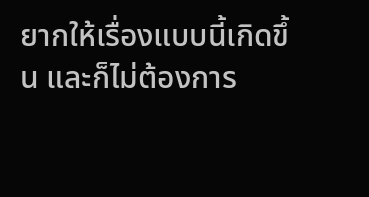ยากให้เรื่องแบบนี้เกิดขึ้น และก็ไม่ต้องการ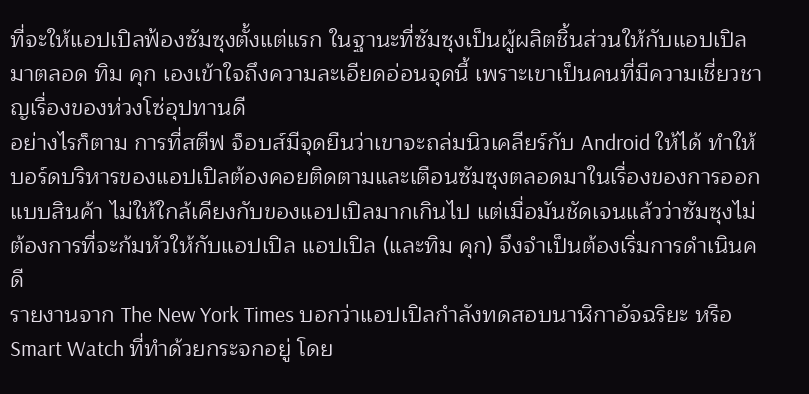ที่จะให้แอปเปิลฟ้องซัมซุงตั้งแต่แรก ในฐานะที่ซัมซุงเป็นผู้ผลิตชิ้นส่วนให้กับแอปเปิลมาตลอด ทิม คุก เองเข้าใจถึงความละเอียดอ่อนจุดนี้ เพราะเขาเป็นคนที่มีความเชี่ยวชาญเรื่องของห่วงโซ่อุปทานดี
อย่างไรก็ตาม การที่สตีฟ จ็อบส์มีจุดยืนว่าเขาจะถล่มนิวเคลียร์กับ Android ให้ได้ ทำให้บอร์ดบริหารของแอปเปิลต้องคอยติดตามและเตือนซัมซุงตลอดมาในเรื่องของการออกแบบสินค้า ไม่ให้ใกล้เคียงกับของแอปเปิลมากเกินไป แต่เมื่อมันชัดเจนแล้วว่าซัมซุงไม่ต้องการที่จะก้มหัวให้กับแอปเปิล แอปเปิล (และทิม คุก) จึงจำเป็นต้องเริ่มการดำเนินคดี
รายงานจาก The New York Times บอกว่าแอปเปิลกำลังทดสอบนาฬิกาอัจฉริยะ หรือ Smart Watch ที่ทำด้วยกระจกอยู่ โดย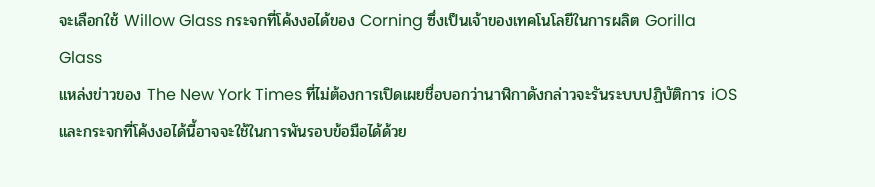จะเลือกใช้ Willow Glass กระจกที่โค้งงอได้ของ Corning ซึ่งเป็นเจ้าของเทคโนโลยีในการผลิต Gorilla Glass
แหล่งข่าวของ The New York Times ที่ไม่ต้องการเปิดเผยชื่อบอกว่านาฬิกาดังกล่าวจะรันระบบปฏิบัติการ iOS และกระจกที่โค้งงอได้นี้อาจจะใช้ในการพันรอบข้อมือได้ด้วย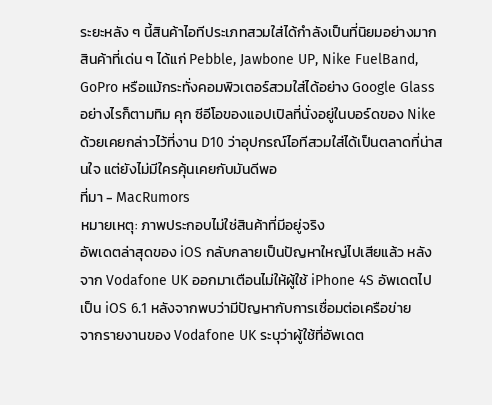ระยะหลัง ๆ นี้สินค้าไอทีประเภทสวมใส่ได้กำลังเป็นที่นิยมอย่างมาก สินค้าที่เด่น ๆ ได้แก่ Pebble, Jawbone UP, Nike FuelBand, GoPro หรือแม้กระทั่งคอมพิวเตอร์สวมใส่ได้อย่าง Google Glass อย่างไรก็ตามทิม คุก ซีอีโอของแอปเปิลที่นั่งอยู่ในบอร์ดของ Nike ด้วยเคยกล่าวไว้ที่งาน D10 ว่าอุปกรณ์ไอทีสวมใส่ได้เป็นตลาดที่น่าสนใจ แต่ยังไม่มีใครคุ้นเคยกับมันดีพอ
ที่มา - MacRumors
หมายเหตุ: ภาพประกอบไม่ใช่สินค้าที่มีอยู่จริง
อัพเดตล่าสุดของ iOS กลับกลายเป็นปัญหาใหญ่ไปเสียแล้ว หลังจาก Vodafone UK ออกมาเตือนไม่ให้ผู้ใช้ iPhone 4S อัพเดตไปเป็น iOS 6.1 หลังจากพบว่ามีปัญหากับการเชื่อมต่อเครือข่าย
จากรายงานของ Vodafone UK ระบุว่าผู้ใช้ที่อัพเดต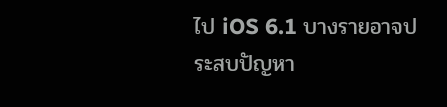ไป iOS 6.1 บางรายอาจประสบปัญหา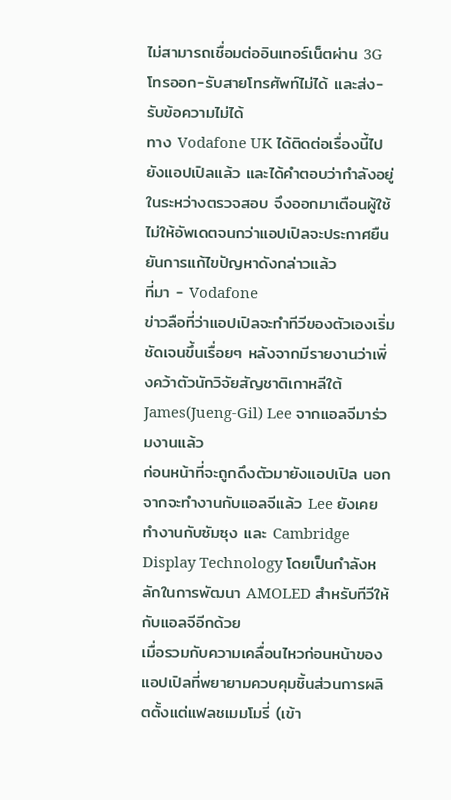ไม่สามารถเชื่อมต่ออินเทอร์เน็ตผ่าน 3G โทรออก-รับสายโทรศัพท์ไม่ได้ และส่ง-รับข้อความไม่ได้
ทาง Vodafone UK ได้ติดต่อเรื่องนี้ไปยังแอปเปิลแล้ว และได้คำตอบว่ากำลังอยู่ในระหว่างตรวจสอบ จึงออกมาเตือนผู้ใช้ไม่ให้อัพเดตจนกว่าแอปเปิลจะประกาศยืนยันการแก้ไขปัญหาดังกล่าวแล้ว
ที่มา - Vodafone
ข่าวลือที่ว่าแอปเปิลจะทำทีวีของตัวเองเริ่มชัดเจนขึ้นเรื่อยๆ หลังจากมีรายงานว่าเพิ่งคว้าตัวนักวิจัยสัญชาติเกาหลีใต้ James(Jueng-Gil) Lee จากแอลจีมาร่วมงานแล้ว
ก่อนหน้าที่จะถูกดึงตัวมายังแอปเปิล นอกจากจะทำงานกับแอลจีแล้ว Lee ยังเคยทำงานกับซัมซุง และ Cambridge Display Technology โดยเป็นกำลังหลักในการพัฒนา AMOLED สำหรับทีวีให้กับแอลจีอีกด้วย
เมื่อรวมกับความเคลื่อนไหวก่อนหน้าของแอปเปิลที่พยายามควบคุมชิ้นส่วนการผลิตตั้งแต่แฟลชเมมโมรี่ (เข้า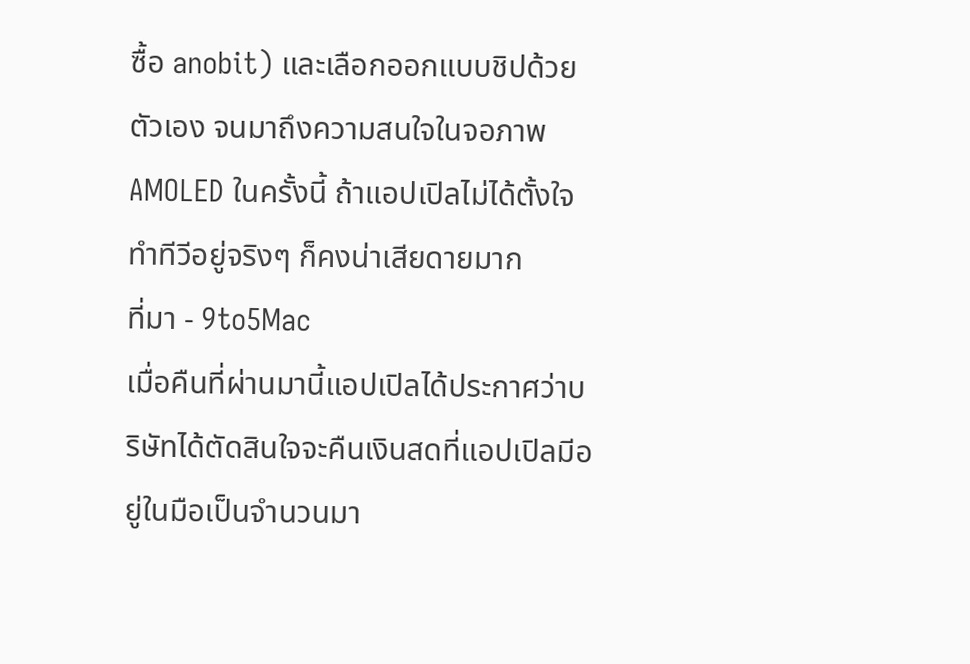ซื้อ anobit) และเลือกออกแบบชิปด้วยตัวเอง จนมาถึงความสนใจในจอภาพ AMOLED ในครั้งนี้ ถ้าแอปเปิลไม่ได้ตั้งใจทำทีวีอยู่จริงๆ ก็คงน่าเสียดายมาก
ที่มา - 9to5Mac
เมื่อคืนที่ผ่านมานี้แอปเปิลได้ประกาศว่าบริษัทได้ตัดสินใจจะคืนเงินสดที่แอปเปิลมีอยู่ในมือเป็นจำนวนมา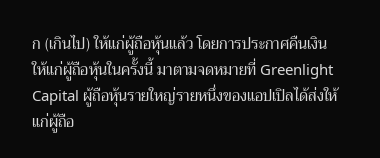ก (เกินไป) ให้แก่ผู้ถือหุ้นแล้ว โดยการประกาศคืนเงินให้แก่ผู้ถือหุ้นในครั้งนี้ มาตามจดหมายที่ Greenlight Capital ผู้ถือหุ้นรายใหญ่รายหนึ่งของแอปเปิลได้ส่งให้แก่ผู้ถือ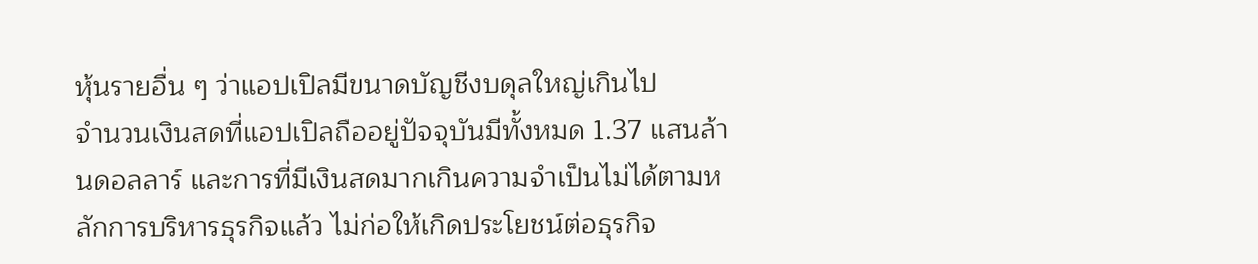หุ้นรายอื่น ๆ ว่าแอปเปิลมีขนาดบัญชีงบดุลใหญ่เกินไป
จำนวนเงินสดที่แอปเปิลถืออยู่ปัจจุบันมีทั้งหมด 1.37 แสนล้านดอลลาร์ และการที่มีเงินสดมากเกินความจำเป็นไม่ได้ตามหลักการบริหารธุรกิจแล้ว ไม่ก่อให้เกิดประโยชน์ต่อธุรกิจ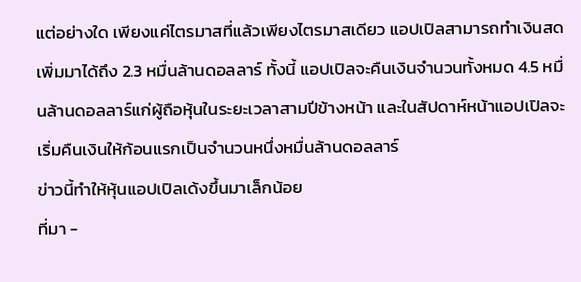แต่อย่างใด เพียงแค่ไตรมาสที่แล้วเพียงไตรมาสเดียว แอปเปิลสามารถทำเงินสดเพิ่มมาได้ถึง 2.3 หมื่นล้านดอลลาร์ ทั้งนี้ แอปเปิลจะคืนเงินจำนวนทั้งหมด 4.5 หมื่นล้านดอลลาร์แก่ผู้ถือหุ้นในระยะเวลาสามปีข้างหน้า และในสัปดาห์หน้าแอปเปิลจะเริ่มคืนเงินให้ก้อนแรกเป็นจำนวนหนึ่งหมื่นล้านดอลลาร์
ข่าวนี้ทำให้หุ้นแอปเปิลเด้งขึ้นมาเล็กน้อย
ที่มา -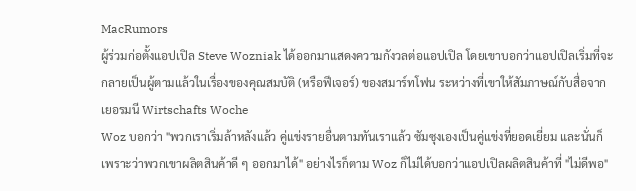MacRumors
ผู้ร่วมก่อตั้งแอปเปิล Steve Wozniak ได้ออกมาแสดงความกังวลต่อแอปเปิล โดยเขาบอกว่าแอปเปิลเริ่มที่จะกลายเป็นผู้ตามแล้วในเรื่องของคุณสมบัติ (หรือฟีเจอร์) ของสมาร์ทโฟน ระหว่างที่เขาให้สัมภาษณ์กับสื่อจากเยอรมนี Wirtschafts Woche
Woz บอกว่า "พวกเราเริ่มล้าหลังแล้ว คู่แข่งรายอื่นตามทันเราแล้ว ซัมซุงเองเป็นคู่แข่งที่ยอดเยี่ยม และนั่นก็เพราะว่าพวกเขาผลิตสินค้าดี ๆ ออกมาได้" อย่างไรก็ตาม Woz ก็ไม่ได้บอกว่าแอปเปิลผลิตสินค้าที่ "ไม่ดีพอ"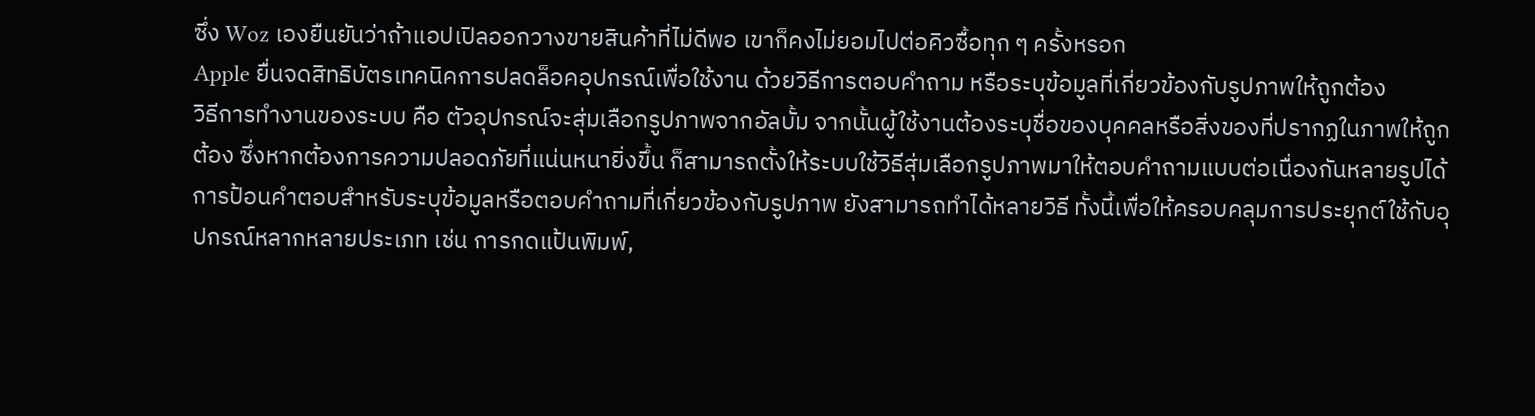ซึ่ง Woz เองยืนยันว่าถ้าแอปเปิลออกวางขายสินค้าที่ไม่ดีพอ เขาก็คงไม่ยอมไปต่อคิวซื้อทุก ๆ ครั้งหรอก
Apple ยื่นจดสิทธิบัตรเทคนิคการปลดล็อคอุปกรณ์เพื่อใช้งาน ด้วยวิธีการตอบคำถาม หรือระบุข้อมูลที่เกี่ยวข้องกับรูปภาพให้ถูกต้อง
วิธีการทำงานของระบบ คือ ตัวอุปกรณ์จะสุ่มเลือกรูปภาพจากอัลบั้ม จากนั้นผู้ใช้งานต้องระบุชื่อของบุคคลหรือสิ่งของที่ปรากฏในภาพให้ถูกต้อง ซึ่งหากต้องการความปลอดภัยที่แน่นหนายิ่งขึ้น ก็สามารถตั้งให้ระบบใช้วิธีสุ่มเลือกรูปภาพมาให้ตอบคำถามแบบต่อเนื่องกันหลายรูปได้
การป้อนคำตอบสำหรับระบุข้อมูลหรือตอบคำถามที่เกี่ยวข้องกับรูปภาพ ยังสามารถทำได้หลายวิธี ทั้งนี้เพื่อให้ครอบคลุมการประยุกต์ใช้กับอุปกรณ์หลากหลายประเภท เช่น การกดแป้นพิมพ์,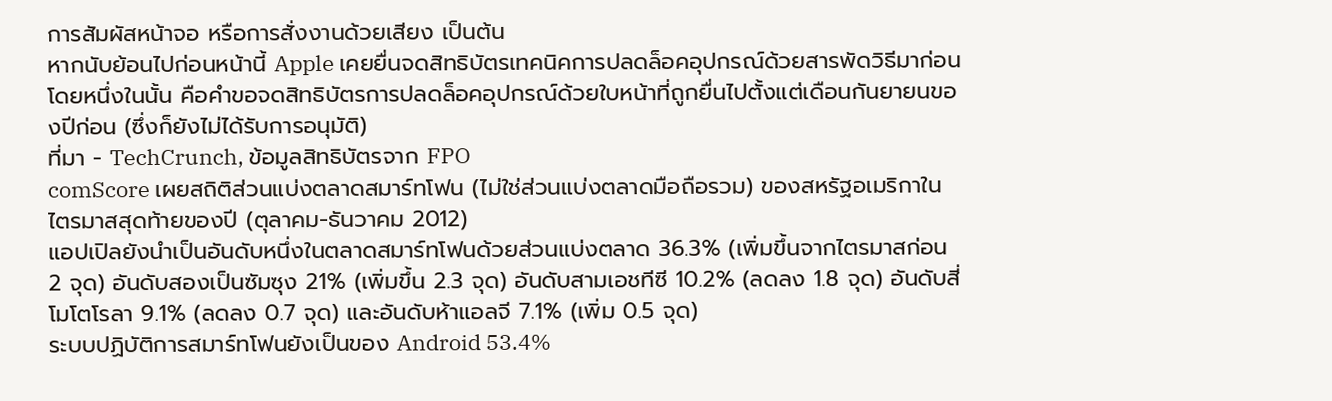การสัมผัสหน้าจอ หรือการสั่งงานด้วยเสียง เป็นต้น
หากนับย้อนไปก่อนหน้านี้ Apple เคยยื่นจดสิทธิบัตรเทคนิคการปลดล็อคอุปกรณ์ด้วยสารพัดวิธีมาก่อน โดยหนึ่งในนั้น คือคำขอจดสิทธิบัตรการปลดล็อคอุปกรณ์ด้วยใบหน้าที่ถูกยื่นไปตั้งแต่เดือนกันยายนของปีก่อน (ซึ่งก็ยังไม่ได้รับการอนุมัติ)
ที่มา - TechCrunch, ข้อมูลสิทธิบัตรจาก FPO
comScore เผยสถิติส่วนแบ่งตลาดสมาร์ทโฟน (ไม่ใช่ส่วนแบ่งตลาดมือถือรวม) ของสหรัฐอเมริกาในไตรมาสสุดท้ายของปี (ตุลาคม-ธันวาคม 2012)
แอปเปิลยังนำเป็นอันดับหนึ่งในตลาดสมาร์ทโฟนด้วยส่วนแบ่งตลาด 36.3% (เพิ่มขึ้นจากไตรมาสก่อน 2 จุด) อันดับสองเป็นซัมซุง 21% (เพิ่มขึ้น 2.3 จุด) อันดับสามเอชทีซี 10.2% (ลดลง 1.8 จุด) อันดับสี่โมโตโรลา 9.1% (ลดลง 0.7 จุด) และอันดับห้าแอลจี 7.1% (เพิ่ม 0.5 จุด)
ระบบปฏิบัติการสมาร์ทโฟนยังเป็นของ Android 53.4%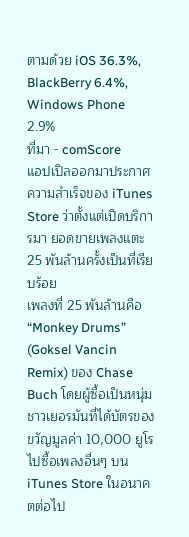ตามด้วย iOS 36.3%, BlackBerry 6.4%, Windows Phone 2.9%
ที่มา - comScore
แอปเปิลออกมาประกาศความสำเร็จของ iTunes Store ว่าตั้งแต่เปิดบริการมา ยอดขายเพลงแตะ 25 พันล้านครั้งเป็นที่เรียบร้อย
เพลงที่ 25 พันล้านคือ “Monkey Drums” (Goksel Vancin Remix) ของ Chase Buch โดยผู้ซื้อเป็นหนุ่มชาวเยอรมันที่ได้บัตรของขวัญมูลค่า 10,000 ยูโร ไปซื้อเพลงอื่นๆ บน iTunes Store ในอนาคตต่อไป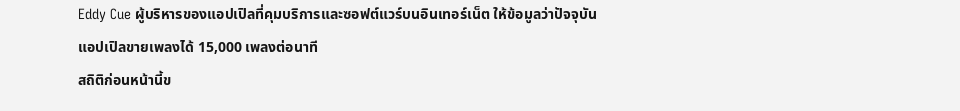Eddy Cue ผู้บริหารของแอปเปิลที่คุมบริการและซอฟต์แวร์บนอินเทอร์เน็ต ให้ข้อมูลว่าปัจจุบันแอปเปิลขายเพลงได้ 15,000 เพลงต่อนาที
สถิติก่อนหน้านี้ข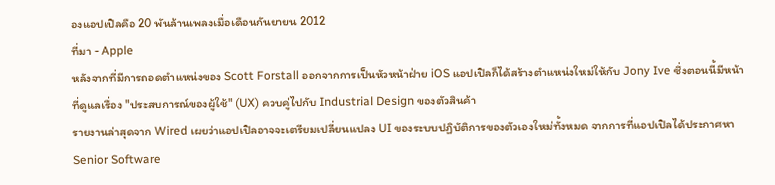องแอปเปิลคือ 20 พันล้านเพลงเมื่อเดือนกันยายน 2012
ที่มา - Apple
หลังจากที่มีการถอดตำแหน่งของ Scott Forstall ออกจากการเป็นหัวหน้าฝ่าย iOS แอปเปิลก็ได้สร้างตำแหน่งใหม่ให้กับ Jony Ive ซึ่งตอนนี้มีหน้าที่ดูแลเรื่อง "ประสบการณ์ของผู้ใช้" (UX) ควบคู่ไปกับ Industrial Design ของตัวสินค้า
รายงานล่าสุดจาก Wired เผยว่าแอปเปิลอาจจะเตรียมเปลี่ยนแปลง UI ของระบบปฏิบัติการของตัวเองใหม่ทั้งหมด จากการที่แอปเปิลได้ประกาศหา Senior Software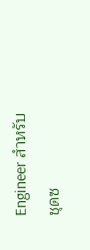Engineer สำหรับชุดซ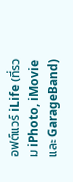อฟต์แวร์ iLife (ที่รวม iPhoto, iMovie และ GarageBand)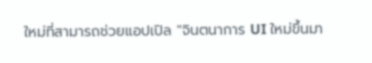ใหม่ที่สามารถช่วยแอปเปิล "จินตนาการ UI ใหม่ขึ้นมา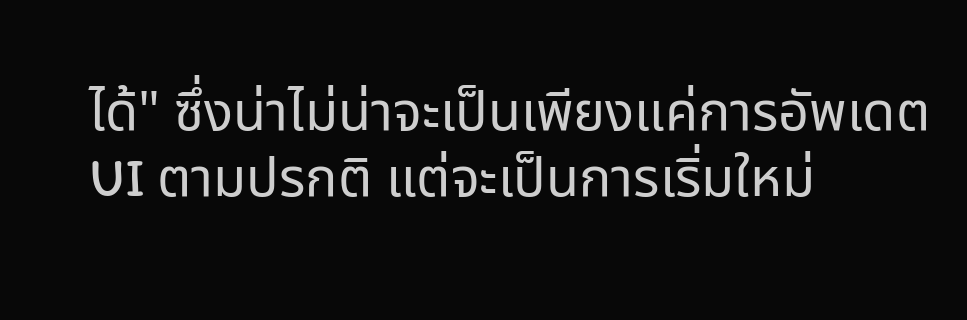ได้" ซึ่งน่าไม่น่าจะเป็นเพียงแค่การอัพเดต UI ตามปรกติ แต่จะเป็นการเริ่มใหม่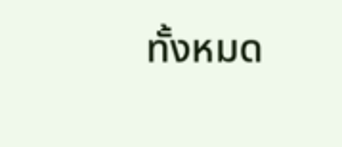ทั้งหมด